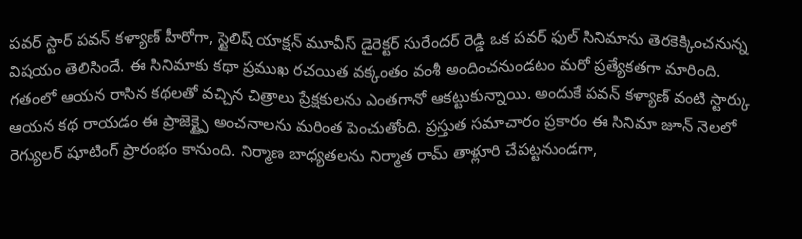పవర్ స్టార్ పవన్ కళ్యాణ్ హీరోగా, స్టైలిష్ యాక్షన్ మూవీస్ డైరెక్టర్ సురేందర్ రెడ్డి ఒక పవర్ ఫుల్ సినిమాను తెరకెక్కించనున్న విషయం తెలిసిందే. ఈ సినిమాకు కథా ప్రముఖ రచయిత వక్కంతం వంశీ అందించనుండటం మరో ప్రత్యేకతగా మారింది. గతంలో ఆయన రాసిన కథలతో వచ్చిన చిత్రాలు ప్రేక్షకులను ఎంతగానో ఆకట్టుకున్నాయి. అందుకే పవన్ కళ్యాణ్ వంటి స్టార్కు ఆయన కథ రాయడం ఈ ప్రాజెక్ట్పై అంచనాలను మరింత పెంచుతోంది. ప్రస్తుత సమాచారం ప్రకారం ఈ సినిమా జూన్ నెలలో రెగ్యులర్ షూటింగ్ ప్రారంభం కానుంది. నిర్మాణ బాధ్యతలను నిర్మాత రామ్ తాళ్లూరి చేపట్టనుండగా,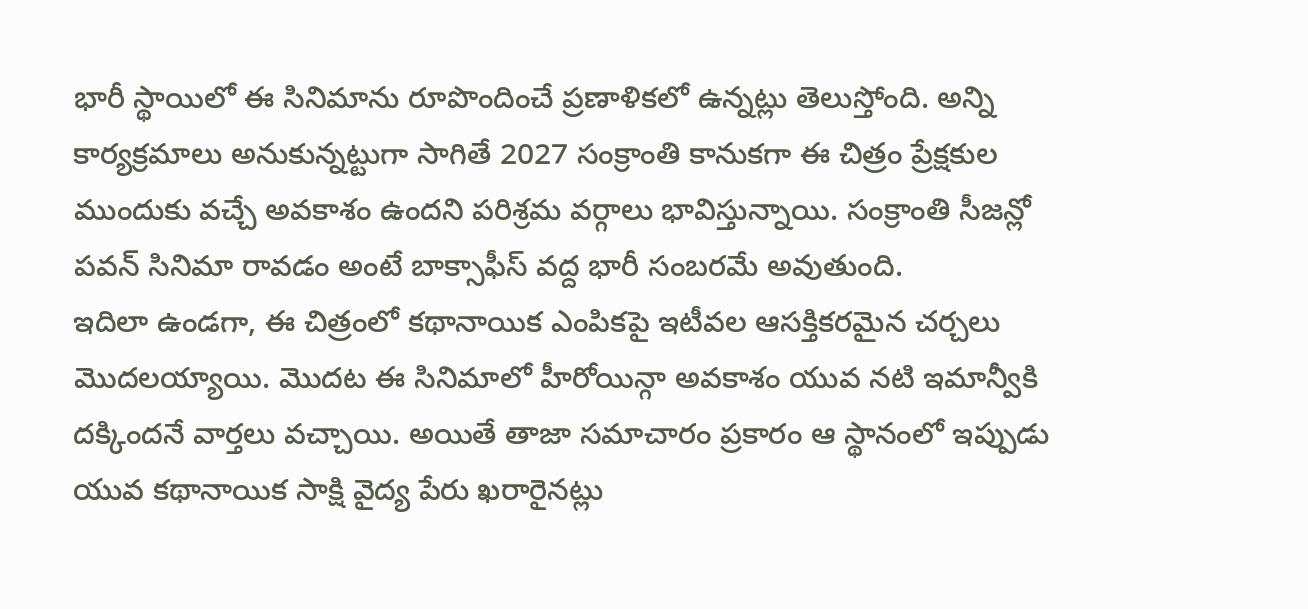భారీ స్థాయిలో ఈ సినిమాను రూపొందించే ప్రణాళికలో ఉన్నట్లు తెలుస్తోంది. అన్ని కార్యక్రమాలు అనుకున్నట్టుగా సాగితే 2027 సంక్రాంతి కానుకగా ఈ చిత్రం ప్రేక్షకుల ముందుకు వచ్చే అవకాశం ఉందని పరిశ్రమ వర్గాలు భావిస్తున్నాయి. సంక్రాంతి సీజన్లో పవన్ సినిమా రావడం అంటే బాక్సాఫీస్ వద్ద భారీ సంబరమే అవుతుంది.
ఇదిలా ఉండగా, ఈ చిత్రంలో కథానాయిక ఎంపికపై ఇటీవల ఆసక్తికరమైన చర్చలు మొదలయ్యాయి. మొదట ఈ సినిమాలో హీరోయిన్గా అవకాశం యువ నటి ఇమాన్వీకి దక్కిందనే వార్తలు వచ్చాయి. అయితే తాజా సమాచారం ప్రకారం ఆ స్థానంలో ఇప్పుడు యువ కథానాయిక సాక్షి వైద్య పేరు ఖరారైనట్లు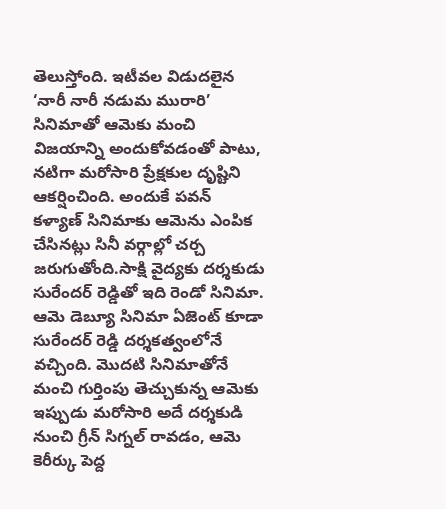తెలుస్తోంది. ఇటీవల విడుదలైన ‘నారీ నారీ నడుమ మురారి’ సినిమాతో ఆమెకు మంచి విజయాన్ని అందుకోవడంతో పాటు, నటిగా మరోసారి ప్రేక్షకుల దృష్టిని ఆకర్షించింది. అందుకే పవన్ కళ్యాణ్ సినిమాకు ఆమెను ఎంపిక చేసినట్లు సినీ వర్గాల్లో చర్చ జరుగుతోంది.సాక్షి వైద్యకు దర్శకుడు సురేందర్ రెడ్డితో ఇది రెండో సినిమా. ఆమె డెబ్యూ సినిమా ఏజెంట్ కూడా సురేందర్ రెడ్డి దర్శకత్వంలోనే వచ్చింది. మొదటి సినిమాతోనే మంచి గుర్తింపు తెచ్చుకున్న ఆమెకు ఇప్పుడు మరోసారి అదే దర్శకుడి నుంచి గ్రీన్ సిగ్నల్ రావడం, ఆమె కెరీర్కు పెద్ద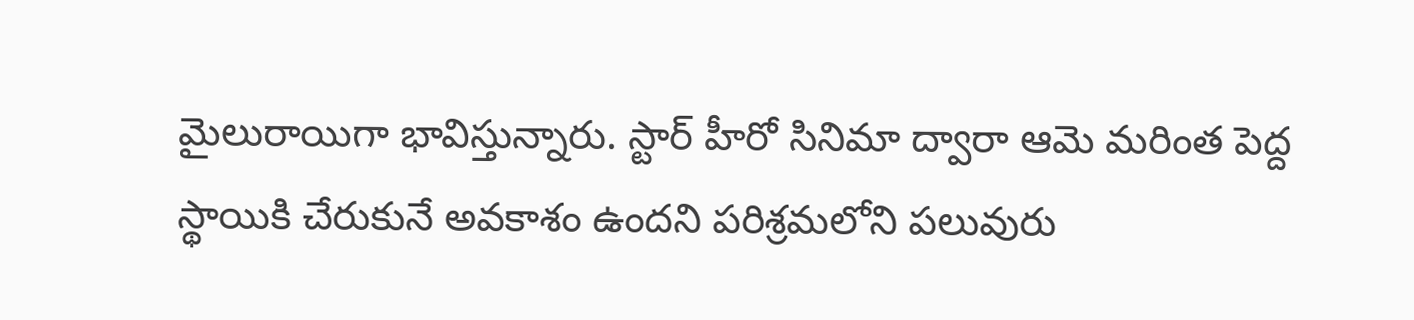మైలురాయిగా భావిస్తున్నారు. స్టార్ హీరో సినిమా ద్వారా ఆమె మరింత పెద్ద స్థాయికి చేరుకునే అవకాశం ఉందని పరిశ్రమలోని పలువురు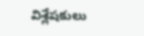విశ్లేషకులు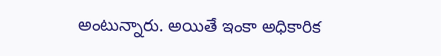అంటున్నారు. అయితే ఇంకా అధికారిక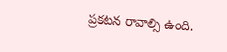ప్రకటన రావాల్సి ఉంది.